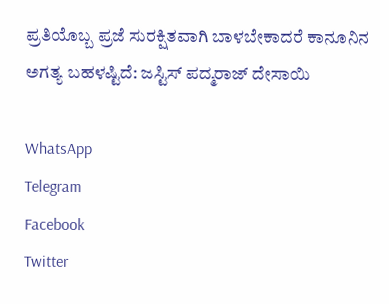ಪ್ರತಿಯೊಬ್ಬ ಪ್ರಜೆ ಸುರಕ್ಷಿತವಾಗಿ ಬಾಳಬೇಕಾದರೆ ಕಾನೂನಿನ ಅಗತ್ಯ ಬಹಳಷ್ಟಿದೆ: ಜಸ್ಟಿಸ್ ಪದ್ಮರಾಜ್ ದೇಸಾಯಿ

WhatsApp
Telegram
Facebook
Twitter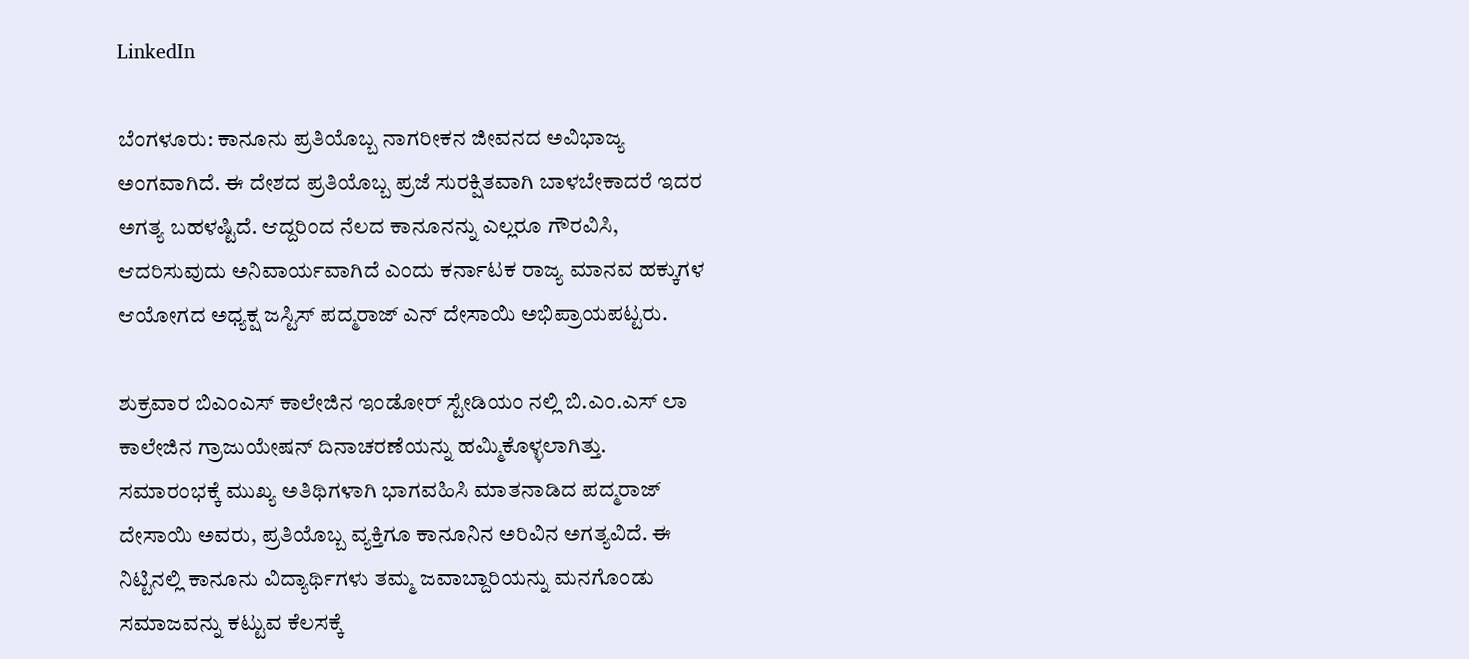LinkedIn

ಬೆಂಗಳೂರು: ಕಾನೂನು ಪ್ರತಿಯೊಬ್ಬ ನಾಗರೀಕನ ಜೀವನದ ಅವಿಭಾಜ್ಯ ಅಂಗವಾಗಿದೆ. ಈ ದೇಶದ ಪ್ರತಿಯೊಬ್ಬ ಪ್ರಜೆ ಸುರಕ್ಷಿತವಾಗಿ ಬಾಳಬೇಕಾದರೆ ಇದರ ಅಗತ್ಯ ಬಹಳಷ್ಟಿದೆ. ಆದ್ದರಿಂದ ನೆಲದ ಕಾನೂನನ್ನು ಎಲ್ಲರೂ ಗೌರವಿಸಿ, ಆದರಿಸುವುದು ಅನಿವಾರ್ಯವಾಗಿದೆ ಎಂದು ಕರ್ನಾಟಕ ರಾಜ್ಯ ಮಾನವ ಹಕ್ಕುಗಳ ಆಯೋಗದ ಅಧ್ಯಕ್ಷ ಜಸ್ಟಿಸ್ ಪದ್ಮರಾಜ್ ಎನ್ ದೇಸಾಯಿ ಅಭಿಪ್ರಾಯಪಟ್ಟರು.

ಶುಕ್ರವಾರ ಬಿಎಂಎಸ್ ಕಾಲೇಜಿನ ಇಂಡೋರ್ ಸ್ಟೇಡಿಯಂ ನಲ್ಲಿ ಬಿ.ಎಂ.ಎಸ್ ಲಾ ಕಾಲೇಜಿನ ಗ್ರಾಜುಯೇಷನ್ ದಿನಾಚರಣೆಯನ್ನು ಹಮ್ಮಿಕೊಳ್ಳಲಾಗಿತ್ತು. ಸಮಾರಂಭಕ್ಕೆ ಮುಖ್ಯ ಅತಿಥಿಗಳಾಗಿ ಭಾಗವಹಿಸಿ ಮಾತನಾಡಿದ ಪದ್ಮರಾಜ್ ದೇಸಾಯಿ ಅವರು, ಪ್ರತಿಯೊಬ್ಬ ವ್ಯಕ್ತಿಗೂ ಕಾನೂನಿನ ಅರಿವಿನ ಅಗತ್ಯವಿದೆ. ಈ ನಿಟ್ಟಿನಲ್ಲಿ ಕಾನೂನು ವಿದ್ಯಾರ್ಥಿಗಳು ತಮ್ಮ ಜವಾಬ್ದಾರಿಯನ್ನು ಮನಗೊಂಡು ಸಮಾಜವನ್ನು ಕಟ್ಟುವ ಕೆಲಸಕ್ಕೆ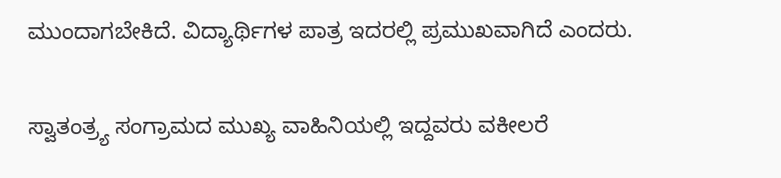ಮುಂದಾಗಬೇಕಿದೆ. ವಿದ್ಯಾರ್ಥಿಗಳ ಪಾತ್ರ ಇದರಲ್ಲಿ ಪ್ರಮುಖವಾಗಿದೆ ಎಂದರು.

ಸ್ವಾತಂತ್ರ್ಯ ಸಂಗ್ರಾಮದ ಮುಖ್ಯ ವಾಹಿನಿಯಲ್ಲಿ ಇದ್ದವರು ವಕೀಲರೆ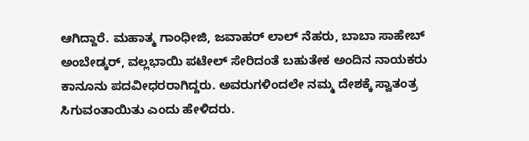ಆಗಿದ್ದಾರೆ. ಮಹಾತ್ಮ ಗಾಂಧೀಜಿ, ಜವಾಹರ್ ಲಾಲ್ ನೆಹರು, ಬಾಬಾ ಸಾಹೇಬ್ ಅಂಬೇಡ್ಕರ್, ವಲ್ಲಭಾಯಿ ಪಟೇಲ್ ಸೇರಿದಂತೆ ಬಹುತೇಕ ಅಂದಿನ ನಾಯಕರು ಕಾನೂನು ಪದವೀಧರರಾಗಿದ್ದರು. ಅವರುಗಳಿಂದಲೇ ನಮ್ಮ ದೇಶಕ್ಕೆ ಸ್ವಾತಂತ್ರ ಸಿಗುವಂತಾಯಿತು ಎಂದು ಹೇಳಿದರು.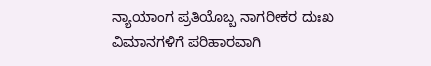ನ್ಯಾಯಾಂಗ ಪ್ರತಿಯೊಬ್ಬ ನಾಗರೀಕರ ದುಃಖ ವಿಮಾನಗಳಿಗೆ ಪರಿಹಾರವಾಗಿ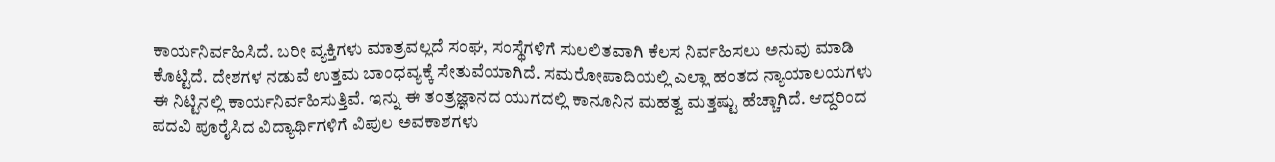ಕಾರ್ಯನಿರ್ವಹಿಸಿದೆ. ಬರೀ ವ್ಯಕ್ತಿಗಳು ಮಾತ್ರವಲ್ಲದೆ ಸಂಘ, ಸಂಸ್ಥೆಗಳಿಗೆ ಸುಲಲಿತವಾಗಿ ಕೆಲಸ ನಿರ್ವಹಿಸಲು ಅನುವು ಮಾಡಿ ಕೊಟ್ಟಿದೆ. ದೇಶಗಳ ನಡುವೆ ಉತ್ತಮ ಬಾಂಧವ್ಯಕ್ಕೆ ಸೇತುವೆಯಾಗಿದೆ. ಸಮರೋಪಾದಿಯಲ್ಲಿ ಎಲ್ಲಾ ಹಂತದ ನ್ಯಾಯಾಲಯಗಳು ಈ ನಿಟ್ಟಿನಲ್ಲಿ ಕಾರ್ಯನಿರ್ವಹಿಸುತ್ತಿವೆ. ಇನ್ನು ಈ ತಂತ್ರಜ್ಞಾನದ ಯುಗದಲ್ಲಿ ಕಾನೂನಿನ ಮಹತ್ವ ಮತ್ತಷ್ಟು ಹೆಚ್ಚಾಗಿದೆ. ಆದ್ದರಿಂದ ಪದವಿ ಪೂರೈಸಿದ ವಿದ್ಯಾರ್ಥಿಗಳಿಗೆ ವಿಪುಲ ಅವಕಾಶಗಳು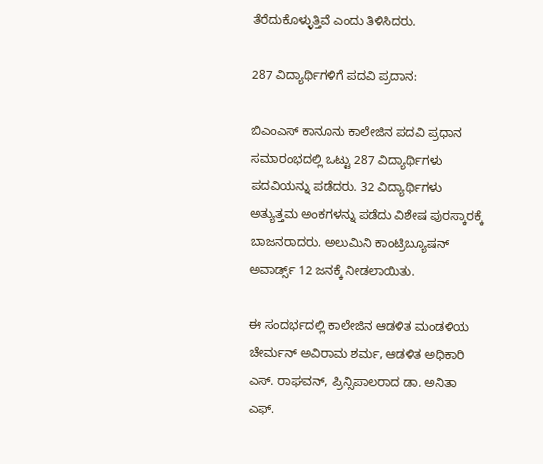ತೆರೆದುಕೊಳ್ಳುತ್ತಿವೆ ಎಂದು ತಿಳಿಸಿದರು.

287 ವಿದ್ಯಾರ್ಥಿಗಳಿಗೆ ಪದವಿ ಪ್ರದಾನ:

ಬಿಎಂಎಸ್ ಕಾನೂನು ಕಾಲೇಜಿನ ಪದವಿ ಪ್ರಧಾನ ಸಮಾರಂಭದಲ್ಲಿ ಒಟ್ಟು 287 ವಿದ್ಯಾರ್ಥಿಗಳು ಪದವಿಯನ್ನು ಪಡೆದರು. 32 ವಿದ್ಯಾರ್ಥಿಗಳು ಅತ್ಯುತ್ತಮ ಅಂಕಗಳನ್ನು ಪಡೆದು ವಿಶೇಷ ಪುರಸ್ಕಾರಕ್ಕೆ ಬಾಜನರಾದರು. ಅಲುಮಿನಿ ಕಾಂಟ್ರಿಬ್ಯೂಷನ್ ಅವಾರ್ಡ್ಸ್ 12 ಜನಕ್ಕೆ ನೀಡಲಾಯಿತು.

ಈ ಸಂದರ್ಭದಲ್ಲಿ ಕಾಲೇಜಿನ ಆಡಳಿತ ಮಂಡಳಿಯ ಚೇರ್ಮನ್ ಅವಿರಾಮ ಶರ್ಮ, ಆಡಳಿತ ಅಧಿಕಾರಿ ಎಸ್. ರಾಘವನ್, ಪ್ರಿನ್ಸಿಪಾಲರಾದ ಡಾ. ಅನಿತಾ ಎಫ್.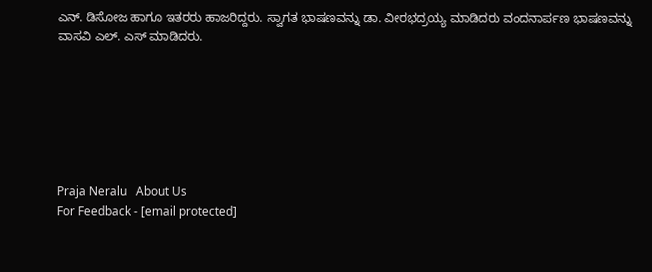ಎನ್. ಡಿಸೋಜ ಹಾಗೂ ಇತರರು ಹಾಜರಿದ್ದರು. ಸ್ವಾಗತ ಭಾಷಣವನ್ನು ಡಾ. ವೀರಭದ್ರಯ್ಯ ಮಾಡಿದರು ವಂದನಾರ್ಪಣ ಭಾಷಣವನ್ನು ವಾಸವಿ ಎಲ್. ಎಸ್ ಮಾಡಿದರು.







Praja Neralu   About Us
For Feedback - [email protected]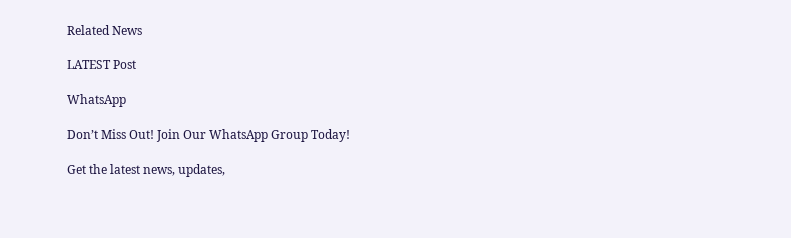Related News

LATEST Post

WhatsApp

Don’t Miss Out! Join Our WhatsApp Group Today!

Get the latest news, updates,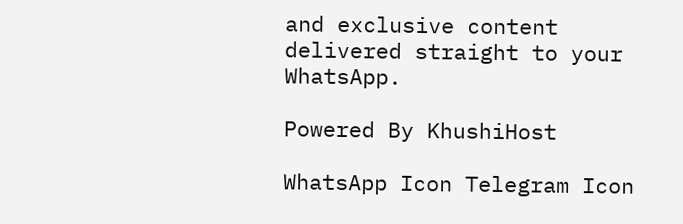and exclusive content delivered straight to your WhatsApp.

Powered By KhushiHost

WhatsApp Icon Telegram Icon